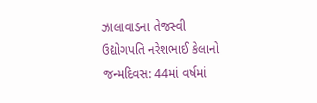ઝાલાવાડના તેજસ્વી ઉદ્યોગપતિ નરેશભાઈ કેલાનો જન્મદિવસ: 44માં વર્ષમાં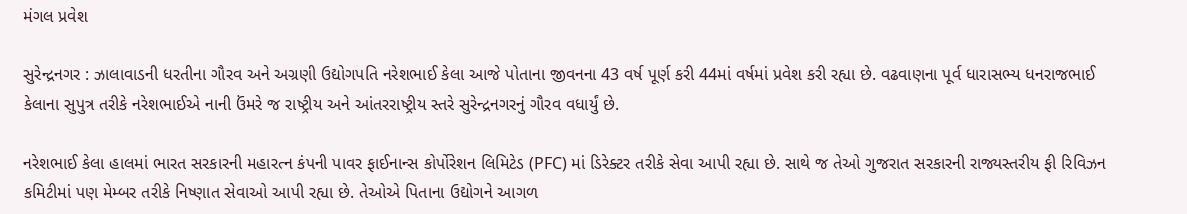મંગલ પ્રવેશ

સુરેન્દ્રનગર : ઝાલાવાડની ધરતીના ગૌરવ અને અગ્રણી ઉદ્યોગપતિ નરેશભાઈ કેલા આજે પોતાના જીવનના 43 વર્ષ પૂર્ણ કરી 44માં વર્ષમાં પ્રવેશ કરી રહ્યા છે. વઢવાણના પૂર્વ ધારાસભ્ય ધનરાજભાઈ કેલાના સુપુત્ર તરીકે નરેશભાઈએ નાની ઉંમરે જ રાષ્ટ્રીય અને આંતરરાષ્ટ્રીય સ્તરે સુરેન્દ્રનગરનું ગૌરવ વધાર્યું છે.

નરેશભાઈ કેલા હાલમાં ભારત સરકારની મહારત્ન કંપની પાવર ફાઈનાન્સ કોર્પોરેશન લિમિટેડ (PFC) માં ડિરેક્ટર તરીકે સેવા આપી રહ્યા છે. સાથે જ તેઓ ગુજરાત સરકારની રાજ્યસ્તરીય ફી રિવિઝન કમિટીમાં પણ મેમ્બર તરીકે નિષ્ણાત સેવાઓ આપી રહ્યા છે. તેઓએ પિતાના ઉદ્યોગને આગળ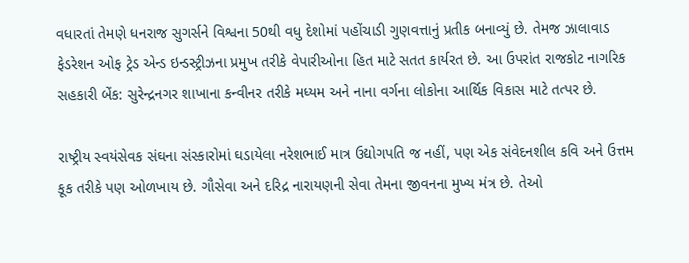વધારતાં તેમણે ધનરાજ સુગર્સને વિશ્વના 50થી વધુ દેશોમાં પહોંચાડી ગુણવત્તાનું પ્રતીક બનાવ્યું છે. તેમજ ઝાલાવાડ ફેડરેશન ઓફ ટ્રેડ એન્ડ ઇન્ડસ્ટ્રીઝના પ્રમુખ તરીકે વેપારીઓના હિત માટે સતત કાર્યરત છે. આ ઉપરાંત રાજકોટ નાગરિક સહકારી બેંક: સુરેન્દ્રનગર શાખાના કન્વીનર તરીકે મધ્યમ અને નાના વર્ગના લોકોના આર્થિક વિકાસ માટે તત્પર છે.

રાષ્ટ્રીય સ્વયંસેવક સંઘના સંસ્કારોમાં ઘડાયેલા નરેશભાઈ માત્ર ઉદ્યોગપતિ જ નહીં, પણ એક સંવેદનશીલ કવિ અને ઉત્તમ કૂક તરીકે પણ ઓળખાય છે. ગૌસેવા અને દરિદ્ર નારાયણની સેવા તેમના જીવનના મુખ્ય મંત્ર છે. તેઓ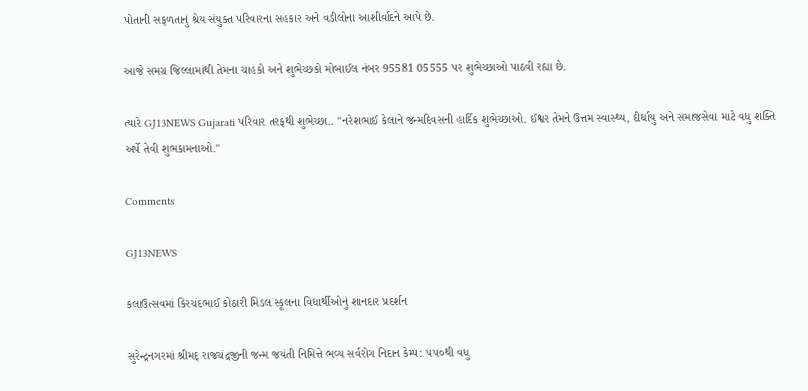પોતાની સફળતાનું શ્રેય સંયુક્ત પરિવારના સહકાર અને વડીલોના આશીર્વાદને આપે છે.

આજે સમગ્ર જિલ્લામાંથી તેમના ચાહકો અને શુભેચ્છકો મોબાઈલ નંબર 95581 05555 પર શુભેચ્છાઓ પાઠવી રહ્યા છે.

ત્યારે GJ13NEWS Gujarati પરિવાર તરફથી શુભેચ્છા.. "નરેશભાઈ કેલાને જન્મદિવસની હાર્દિક શુભેચ્છાઓ. ઈશ્વર તેમને ઉત્તમ સ્વાસ્થ્ય, દીર્ઘાયુ અને સમાજસેવા માટે વધુ શક્તિ અર્પે તેવી શુભકામનાઓ."

Comments

GJ13NEWS

કલાઉત્સવમાં કિરચંદભાઈ કોઠારી મિડલ સ્કૂલના વિદ્યાર્થીઓનું શાનદાર પ્રદર્શન

સુરેન્દ્રનગરમાં શ્રીમદ્ રાજચંદ્રજીની જન્મ જયંતી નિમિત્તે ભવ્ય સર્વરોગ નિદાન કેમ્પ: ૫૫૦થી વધુ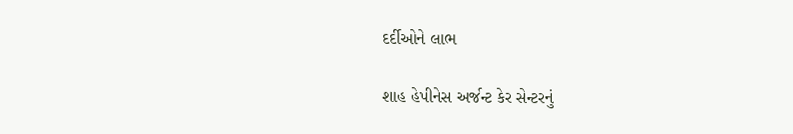દર્દીઓને લાભ

શાહ હેપીનેસ અર્જન્ટ કેર સેન્ટરનું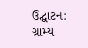ઉદ્ઘાટન: ગ્રામ્ય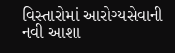વિસ્તારોમાં આરોગ્યસેવાની નવી આશા